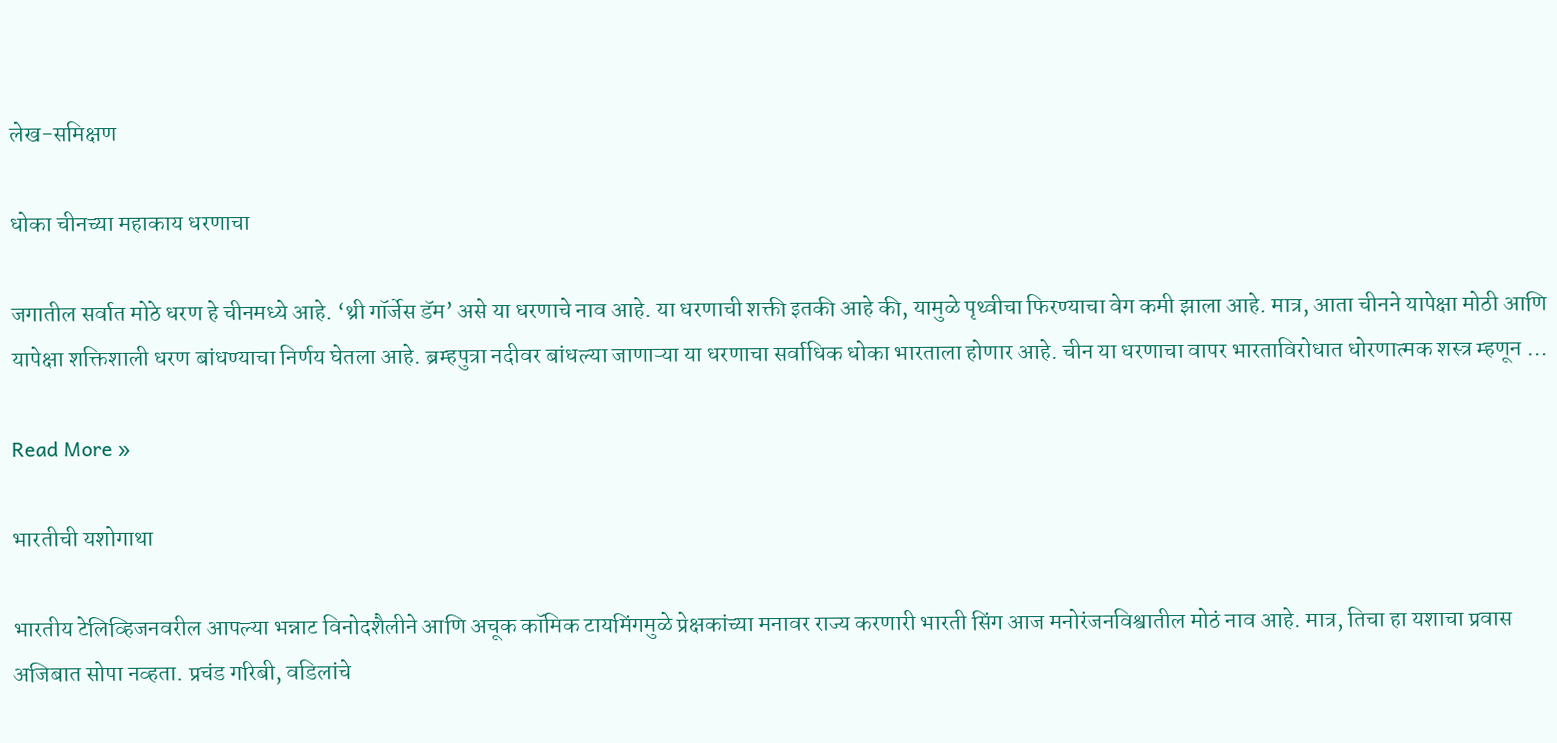लेख-समिक्षण

धोका चीनच्या महाकाय धरणाचा

जगातील सर्वात मोठे धरण हे चीनमध्ये आहे. ‘थ्री गॉर्जेस डॅम‌’ असे या धरणाचे नाव आहे. या धरणाची शक्ती इतकी आहे की, यामुळे पृथ्वीचा फिरण्याचा वेग कमी झाला आहे. मात्र, आता चीनने यापेक्षा मोठी आणि यापेक्षा शक्तिशाली धरण बांधण्याचा निर्णय घेतला आहे. ब्रम्हपुत्रा नदीवर बांधल्या जाणाऱ्या या धरणाचा सर्वाधिक धोका भारताला होणार आहे. चीन या धरणाचा वापर भारताविरोधात धोरणात्मक शस्त्र म्हणून …

Read More »

भारतीची यशोगाथा

भारतीय टेलिव्हिजनवरील आपल्या भन्नाट विनोदशैलीने आणि अचूक कॉमिक टायमिंगमुळे प्रेक्षकांच्या मनावर राज्य करणारी भारती सिंग आज मनोरंजनविश्वातील मोठं नाव आहे. मात्र, तिचा हा यशाचा प्रवास अजिबात सोपा नव्हता. प्रचंड गरिबी, वडिलांचे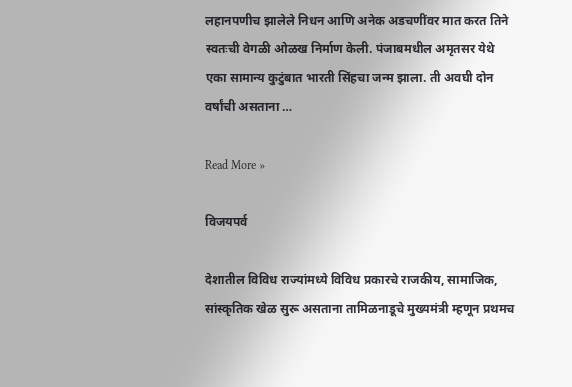लहानपणीच झालेले निधन आणि अनेक अडचणींवर मात करत तिने स्वतःची वेगळी ओळख निर्माण केली. पंजाबमधील अमृतसर येथे एका सामान्य कुटुंबात भारती सिंहचा जन्म झाला. ती अवघी दोन वर्षांची असताना …

Read More »

विजयपर्व

देशातील विविध राज्यांमध्ये विविध प्रकारचे राजकीय, सामाजिक, सांस्कृतिक खेळ सुरू असताना तामिळनाडूचे मुख्यमंत्री म्हणून प्रथमच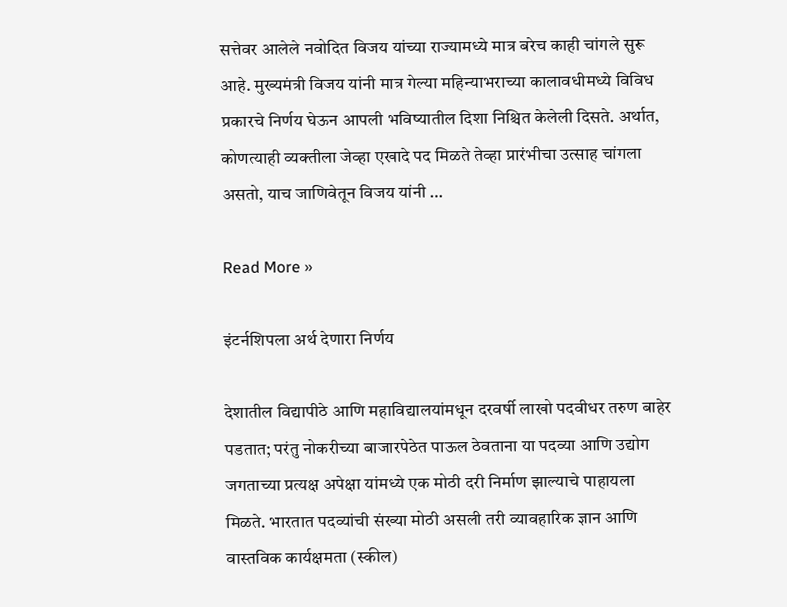सत्तेवर आलेले नवोदित विजय यांच्या राज्यामध्ये मात्र बरेच काही चांगले सुरू आहे. मुख्यमंत्री विजय यांनी मात्र गेल्या महिन्याभराच्या कालावधीमध्ये विविध प्रकारचे निर्णय घेऊन आपली भविष्यातील दिशा निश्चित केलेली दिसते. अर्थात, कोणत्याही व्यक्तीला जेव्हा एखादे पद मिळते तेव्हा प्रारंभीचा उत्साह चांगला असतो, याच जाणिवेतून विजय यांनी …

Read More »

इंटर्नशिपला अर्थ देणारा निर्णय

देशातील विद्यापीठे आणि महाविद्यालयांमधून दरवर्षी लाखो पदवीधर तरुण बाहेर पडतात; परंतु नोकरीच्या बाजारपेठेत पाऊल ठेवताना या पदव्या आणि उद्योग जगताच्या प्रत्यक्ष अपेक्षा यांमध्ये एक मोठी दरी निर्माण झाल्याचे पाहायला मिळते. भारतात पदव्यांची संख्या मोठी असली तरी व्यावहारिक ज्ञान आणि वास्तविक कार्यक्षमता (स्कील)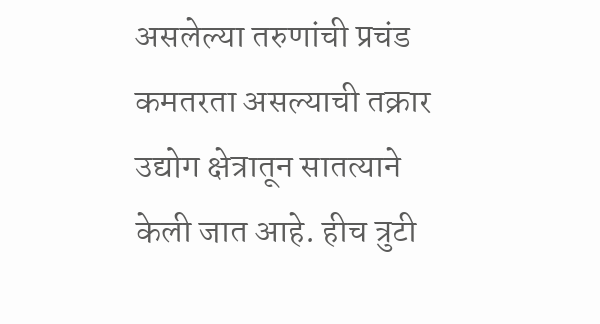असलेल्या तरुणांची प्रचंड कमतरता असल्याची तक्रार उद्योग क्षेत्रातून सातत्याने केली जात आहे. हीच त्रुटी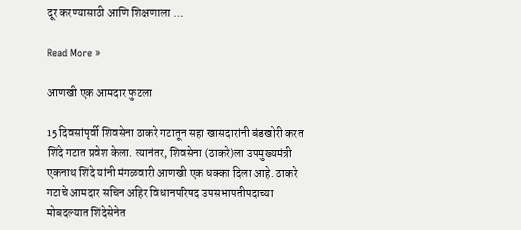दूर करण्यासाठी आणि शिक्षणाला …

Read More »

आणखी एक आमदार फुटला

15 दिवसांपृर्वी शिवसेना ठाकरे गटातून सहा खासदारांनी बंडखोरी करत शिंदे गटात प्रवेश केला. त्यानंतर, शिवसेना (ठाकरे)ला उपमुख्यमंत्री एकनाथ शिंदे यांनी मंगळवारी आणखी एक धक्का दिला आहे. ठाकरे गटाचे आमदार सचिन अहिर विधानपरिषद उपसभापतीपदाच्या मोबदल्यात शिंदेसेनेत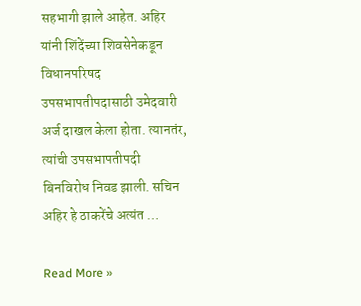सहभागी झाले आहेत. अहिर यांनी शिंदेंच्या शिवसेनेकडून विधानपरिषद उपसभापतीपदासाठी उमेदवारी अर्ज दाखल केला होता. त्यानतंर, त्यांची उपसभापतीपदी बिनविरोध निवड झाली. सचिन अहिर हे ठाकरेंचे अत्यंत …

Read More »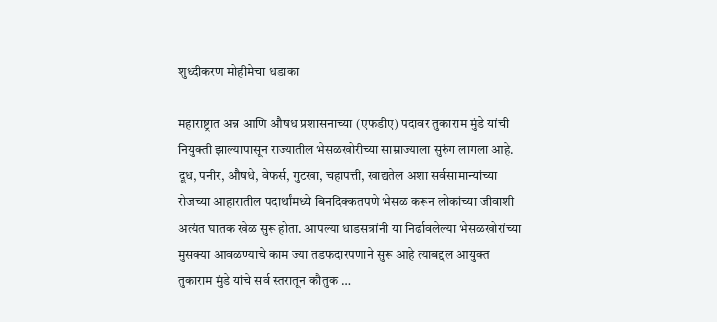शुध्दीकरण मोहीमेचा धडाका

महाराष्ट्रात अन्न आणि औषध प्रशासनाच्या (एफडीए) पदावर तुकाराम मुंडे यांची नियुक्ती झाल्यापासून राज्यातील भेसळखोरीच्या साम्राज्याला सुरुंग लागला आहे. दूध, पनीर, औषधे, वेफर्स, गुटखा, चहापत्ती, खाद्यतेल अशा सर्वसामान्यांच्या रोजच्या आहारातील पदार्थांमध्ये बिनदिक्कतपणे भेसळ करून लोकांच्या जीवाशी अत्यंत घातक खेळ सुरू होता. आपल्या धाडसत्रांनी या निर्ढावलेल्या भेसळखोरांच्या मुसक्या आवळण्याचे काम ज्या तडफदारपणाने सुरू आहे त्याबद्दल आयुक्त तुकाराम मुंडे यांचे सर्व स्तरातून कौतुक …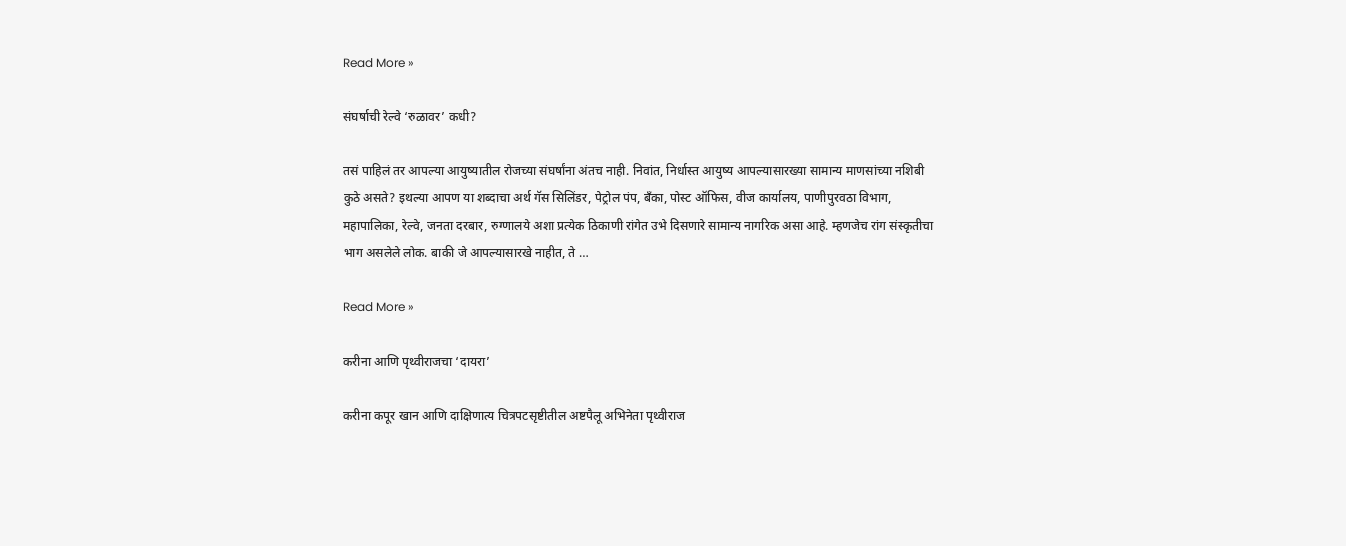Read More »

संघर्षाची रेल्वे ‌‘रुळावर‌’ कधी?

तसं पाहिलं तर आपल्या आयुष्यातील रोजच्या संघर्षांना अंतच नाही. निवांत, निर्धास्त आयुष्य आपल्यासारख्या सामान्य माणसांच्या नशिबी कुठे असते? इथल्या आपण या शब्दाचा अर्थ गॅस सिलिंडर, पेट्रोल पंप, बँका, पोस्ट ऑफिस, वीज कार्यालय, पाणीपुरवठा विभाग, महापालिका, रेल्वे, जनता दरबार, रुग्णालये अशा प्रत्येक ठिकाणी रांगेत उभे दिसणारे सामान्य नागरिक असा आहे. म्हणजेच रांग संस्कृतीचा भाग असलेले लोक. बाकी जे आपल्यासारखे नाहीत, ते …

Read More »

करीना आणि पृथ्वीराजचा ‌‘दायरा‌’

करीना कपूर खान आणि दाक्षिणात्य चित्रपटसृष्टीतील अष्टपैलू अभिनेता पृथ्वीराज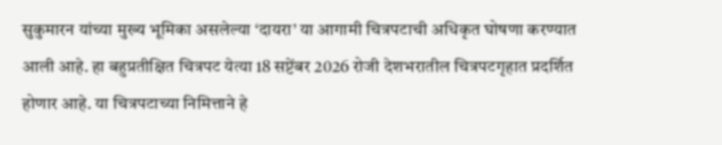सुकुमारन यांच्या मुख्य भूमिका असलेल्या ‌‘दायरा‌’ या आगामी चित्रपटाची अधिकृत घोषणा करण्यात आली आहे. हा बहुप्रतीक्षित चित्रपट येत्या 18 सप्टेंबर 2026 रोजी देशभरातील चित्रपटगृहात प्रदर्शित होणार आहे. या चित्रपटाच्या निमित्ताने हे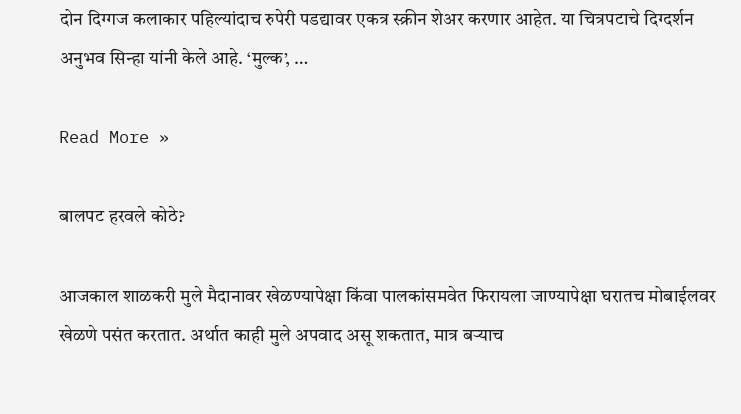दोन दिग्गज कलाकार पहिल्यांदाच रुपेरी पडद्यावर एकत्र स्क्रीन शेअर करणार आहेत. या चित्रपटाचे दिग्दर्शन अनुभव सिन्हा यांनी केले आहे. ‘मुल्क‌’, …

Read More »

बालपट हरवले कोठे?

आजकाल शाळकरी मुले मैदानावर खेळण्यापेक्षा किंवा पालकांसमवेत फिरायला जाण्यापेक्षा घरातच मोबाईलवर खेळणे पसंत करतात. अर्थात काही मुले अपवाद असू शकतात, मात्र बऱ्याच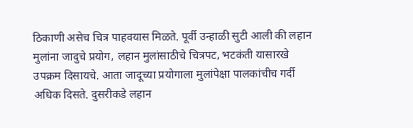ठिकाणी असेच चित्र पाहवयास मिळते. पूर्वी उन्हाळी सुटी आली की लहान मुलांना जादुचे प्रयोग, लहान मुलांसाठीचे चित्रपट, भटकंती यासारखे उपक्रम दिसायचे. आता जादूच्या प्रयोगाला मुलांपेक्षा पालकांचीच गर्दी अधिक दिसते. दुसरीकडे लहान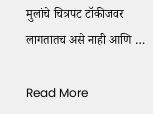मुलांचे चित्रपट टॉकीजवर लागतातच असे नाही आणि …

Read More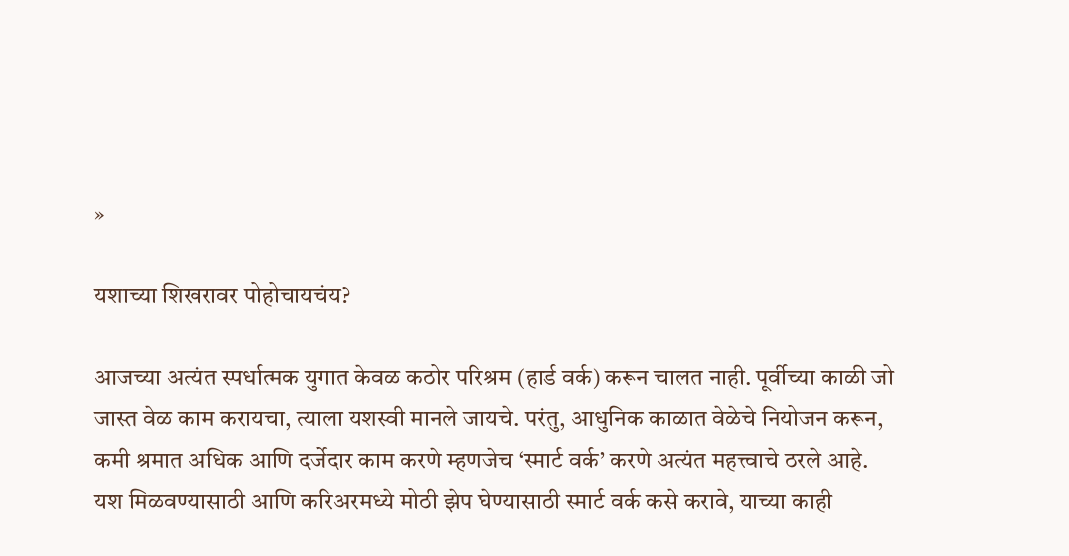»

यशाच्या शिखरावर पोहोचायचंय?

आजच्या अत्यंत स्पर्धात्मक युगात केवळ कठोर परिश्रम (हार्ड वर्क) करून चालत नाही. पूर्वीच्या काळी जो जास्त वेळ काम करायचा, त्याला यशस्वी मानले जायचे. परंतु, आधुनिक काळात वेळेचे नियोजन करून, कमी श्रमात अधिक आणि दर्जेदार काम करणे म्हणजेच ‌‘स्मार्ट वर्क‌’ करणे अत्यंत महत्त्वाचे ठरले आहे. यश मिळवण्यासाठी आणि करिअरमध्ये मोठी झेप घेण्यासाठी स्मार्ट वर्क कसे करावे, याच्या काही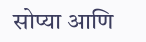सोप्या आणि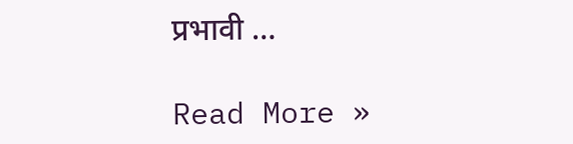प्रभावी …

Read More »